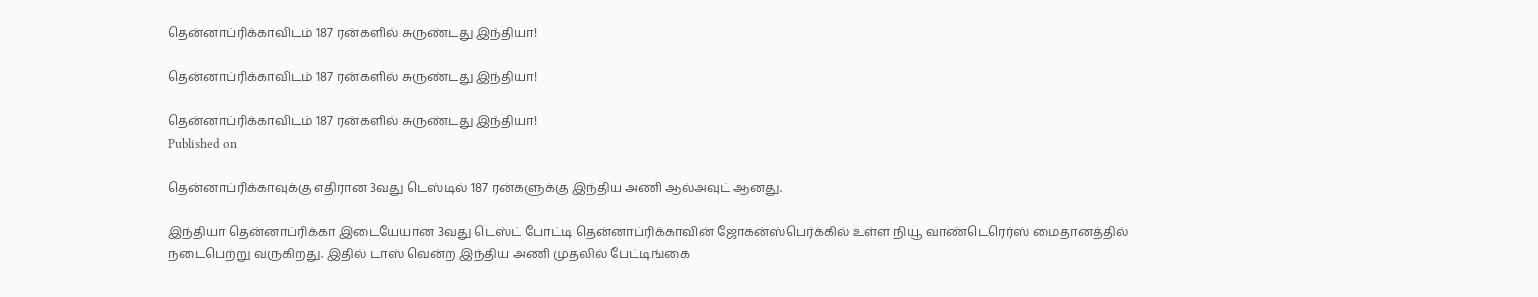தென்னாப்ரிக்காவிடம் 187 ரன்களில் சுருண்டது இந்தியா!

தென்னாப்ரிக்காவிடம் 187 ரன்களில் சுருண்டது இந்தியா!

தென்னாப்ரிக்காவிடம் 187 ரன்களில் சுருண்டது இந்தியா!
Published on

தென்னாப்ரிக்காவுக்கு எதிரான 3வது டெஸ்டில் 187 ரன்களுக்கு இந்திய அணி ஆல்அவுட் ஆனது.

இந்தியா தென்னாப்ரிக்கா இடையேயான 3வது டெஸ்ட் போட்டி தென்னாப்ரிக்காவின் ஜோகன்ஸ்பெர்க்கில் உள்ள நியூ வாண்டெரெர்ஸ் மைதானத்தில் நடைபெற்று வருகிறது. இதில் டாஸ் வென்ற இந்திய அணி முதலில் பேட்டிங்கை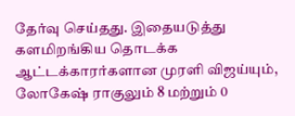தேர்வு செய்தது. இதையடுத்து களமிறங்கிய தொடக்க ஆட்டக்காரர்களான முரளி விஜய்யும், லோகேஷ் ராகுலும் 8 மற்றும் 0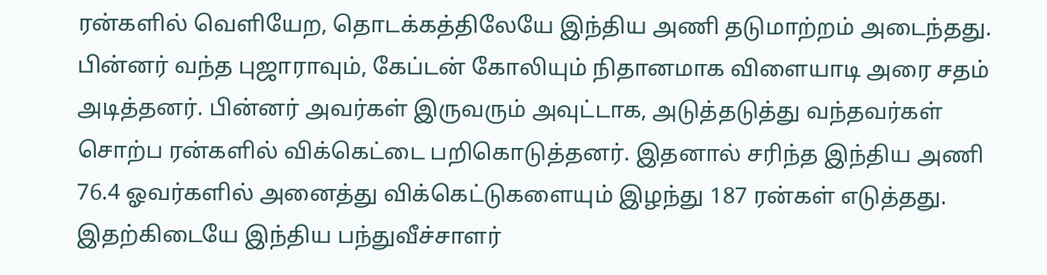ரன்களில் வெளியேற, தொடக்கத்திலேயே இந்திய அணி தடுமாற்றம் அடைந்தது. பின்னர் வந்த புஜாராவும், கேப்டன் கோலியும் நிதானமாக விளையாடி அரை சதம் அடித்தனர். பின்னர் அவர்கள் இருவரும் அவுட்டாக, அடுத்தடுத்து வந்தவர்கள் சொற்ப ரன்களில் விக்கெட்டை பறிகொடுத்தனர். இதனால் சரிந்த இந்திய அணி 76.4 ஓவர்களில் அனைத்து விக்கெட்டுகளையும் இழந்து 187 ரன்கள் எடுத்தது. இதற்கிடையே இந்திய பந்துவீச்சாளர்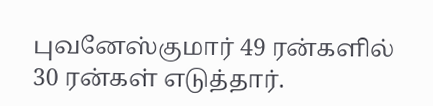புவனேஸ்குமார் 49 ரன்களில் 30 ரன்கள் எடுத்தார்.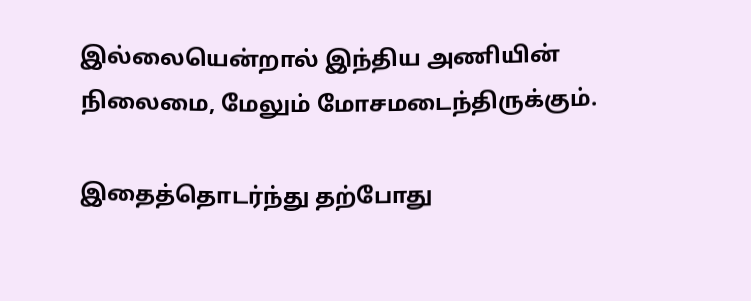இல்லையென்றால் இந்திய அணியின் நிலைமை, மேலும் மோசமடைந்திருக்கும்.

இதைத்தொடர்ந்து தற்போது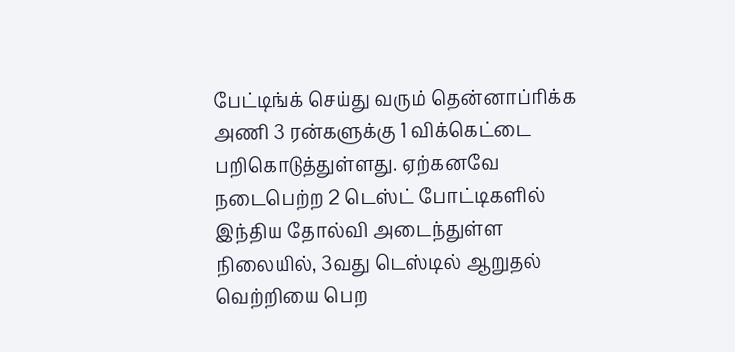பேட்டிங்க் செய்து வரும் தென்னாப்ரிக்க அணி 3 ரன்களுக்கு 1 விக்கெட்டை பறிகொடுத்துள்ளது. ஏற்கனவே நடைபெற்ற 2 டெஸ்ட் போட்டிகளில் இந்திய தோல்வி அடைந்துள்ள நிலையில், 3வது டெஸ்டில் ஆறுதல் வெற்றியை பெற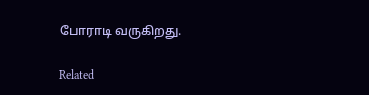போராடி வருகிறது.

Related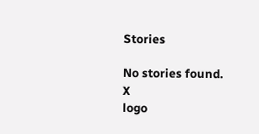Stories

No stories found.
X
logo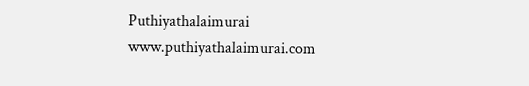Puthiyathalaimurai
www.puthiyathalaimurai.com